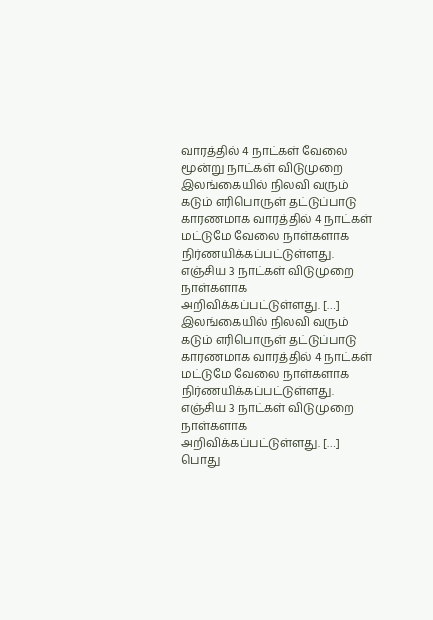வாரத்தில் 4 நாட்கள் வேலை மூன்று நாட்கள் விடுமுறை
இலங்கையில் நிலவி வரும் கடும் எரிபொருள் தட்டுப்பாடு காரணமாக வாரத்தில் 4 நாட்கள் மட்டுமே வேலை நாள்களாக நிர்ணயிக்கப்பட்டுள்ளது. எஞ்சிய 3 நாட்கள் விடுமுறை நாள்களாக அறிவிக்கப்பட்டுள்ளது. […]
இலங்கையில் நிலவி வரும் கடும் எரிபொருள் தட்டுப்பாடு காரணமாக வாரத்தில் 4 நாட்கள் மட்டுமே வேலை நாள்களாக நிர்ணயிக்கப்பட்டுள்ளது. எஞ்சிய 3 நாட்கள் விடுமுறை நாள்களாக அறிவிக்கப்பட்டுள்ளது. […]
பொது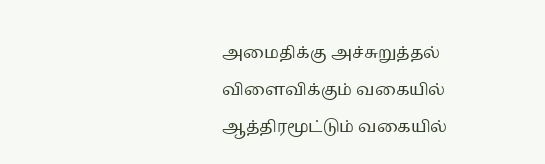அமைதிக்கு அச்சுறுத்தல் விளைவிக்கும் வகையில் ஆத்திரமூட்டும் வகையில்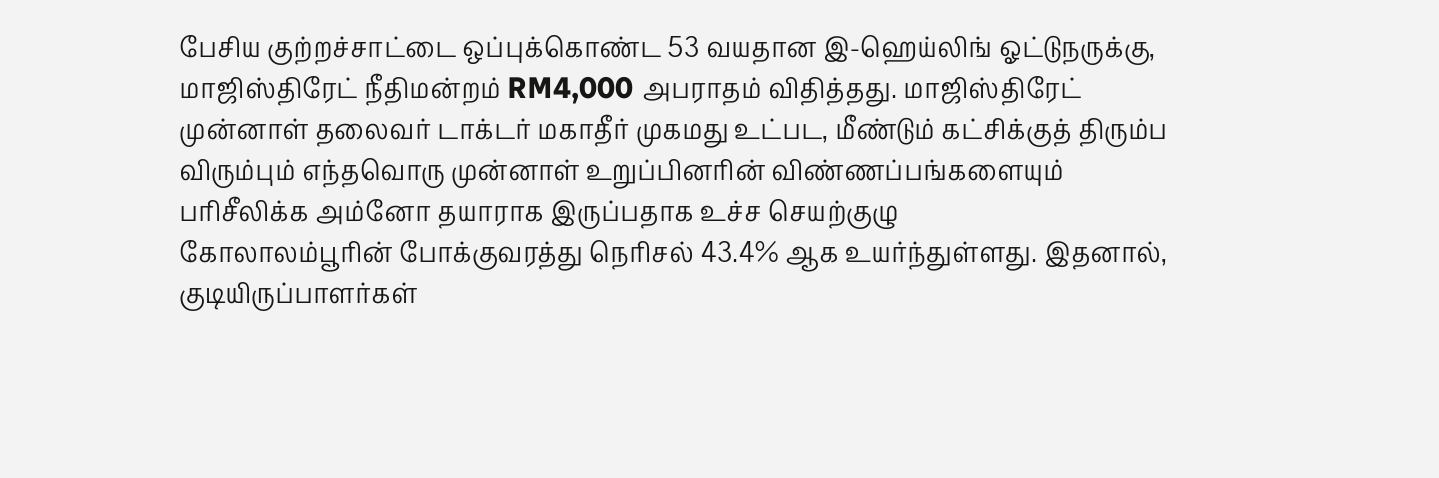பேசிய குற்றச்சாட்டை ஒப்புக்கொண்ட 53 வயதான இ-ஹெய்லிங் ஓட்டுநருக்கு, மாஜிஸ்திரேட் நீதிமன்றம் RM4,000 அபராதம் விதித்தது. மாஜிஸ்திரேட்
முன்னாள் தலைவர் டாக்டர் மகாதீர் முகமது உட்பட, மீண்டும் கட்சிக்குத் திரும்ப விரும்பும் எந்தவொரு முன்னாள் உறுப்பினரின் விண்ணப்பங்களையும் பரிசீலிக்க அம்னோ தயாராக இருப்பதாக உச்ச செயற்குழு
கோலாலம்பூரின் போக்குவரத்து நெரிசல் 43.4% ஆக உயர்ந்துள்ளது. இதனால், குடியிருப்பாளர்கள்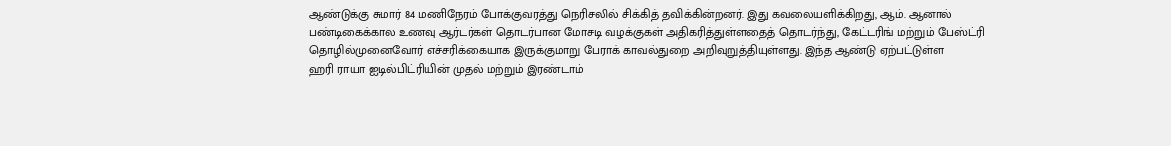ஆண்டுக்கு சுமார் 84 மணிநேரம் போக்குவரத்து நெரிசலில் சிக்கித் தவிக்கின்றனர். இது கவலையளிக்கிறது, ஆம். ஆனால்
பண்டிகைக்கால உணவு ஆர்டர்கள் தொடர்பான மோசடி வழக்குகள் அதிகரித்துள்ளதைத் தொடர்ந்து, கேட்டரிங் மற்றும் பேஸ்ட்ரி தொழில்முனைவோர் எச்சரிக்கையாக இருக்குமாறு பேராக் காவல்துறை அறிவுறுத்தியுள்ளது. இந்த ஆண்டு ஏற்பட்டுள்ள
ஹரி ராயா ஐடில்பிட்ரியின் முதல் மற்றும் இரண்டாம்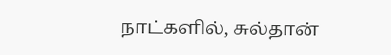நாட்களில், சுல்தான்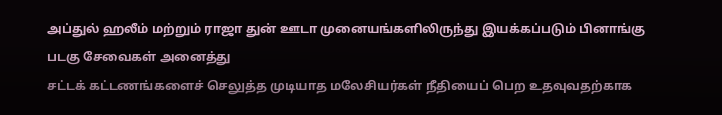அப்துல் ஹலீம் மற்றும் ராஜா துன் ஊடா முனையங்களிலிருந்து இயக்கப்படும் பினாங்கு படகு சேவைகள் அனைத்து
சட்டக் கட்டணங்களைச் செலுத்த முடியாத மலேசியர்கள் நீதியைப் பெற உதவுவதற்காக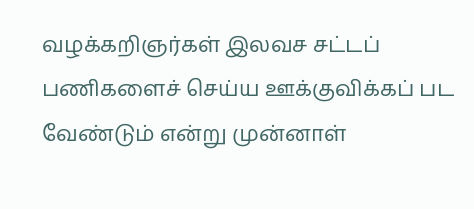வழக்கறிஞர்கள் இலவச சட்டப் பணிகளைச் செய்ய ஊக்குவிக்கப் பட வேண்டும் என்று முன்னாள்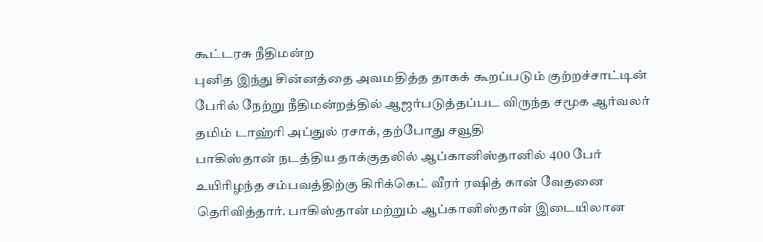கூட்டரசு நீதிமன்ற
புனித இந்து சின்னத்தை அவமதித்த தாகக் கூறப்படும் குற்றச்சாட்டின் பேரில் நேற்று நீதிமன்றத்தில் ஆஜர்படுத்தப்பட விருந்த சமூக ஆர்வலர் தமிம் டாஹ்ரி அப்துல் ரசாக், தற்போது சவூதி
பாகிஸ்தான் நடத்திய தாக்குதலில் ஆப்கானிஸ்தானில் 400 பேர் உயிரிழந்த சம்பவத்திற்கு கிரிக்கெட் வீரர் ரஷித் கான் வேதனை தெரிவித்தார். பாகிஸ்தான் மற்றும் ஆப்கானிஸ்தான் இடையிலான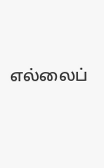எல்லைப்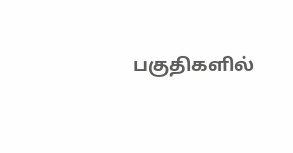பகுதிகளில்